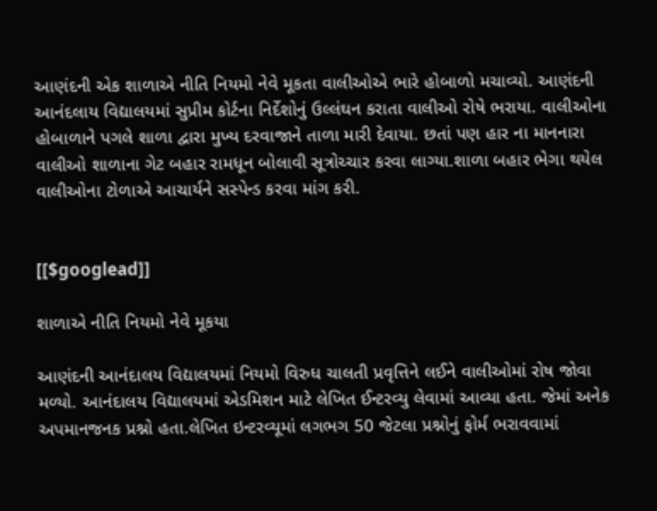આણંદની એક શાળાએ નીતિ નિયમો નેવે મૂકતા વાલીઓએ ભારે હોબાળો મચાવ્યો. આણંદની આનંદલાય વિદ્યાલયમાં સુપ્રીમ કોર્ટના નિર્દેશોનું ઉલ્લંઘન કરાતા વાલીઓ રોષે ભરાયા. વાલીઓના હોબાળાને પગલે શાળા દ્વારા મુખ્ય દરવાજાને તાળા મારી દેવાયા. છતાં પણ હાર ના માનનારા વાલીઓ શાળાના ગેટ બહાર રામધૂન બોલાવી સૂત્રોચ્ચાર કરવા લાગ્યા.શાળા બહાર ભેગા થયેલ વાલીઓના ટોળાએ આચાર્યને સસ્પેન્ડ કરવા માંગ કરી.


[[$googlead]]

શાળાએ નીતિ નિયમો નેવે મૂકયા

આણંદની આનંદાલય વિદ્યાલયમાં નિયમો વિરુધ ચાલતી પ્રવૃત્તિને લઈને વાલીઓમાં રોષ જોવા મળ્યો. આનંદાલય વિદ્યાલયમાં એડમિશન માટે લેખિત ઈન્ટરવ્યુ લેવામાં આવ્યા હતા. જેમાં અનેક અપમાનજનક પ્રશ્નો હતા.લેખિત ઇન્ટરવ્યૂમાં લગભગ 50 જેટલા પ્રશ્નોનું ફોર્મ ભરાવવામાં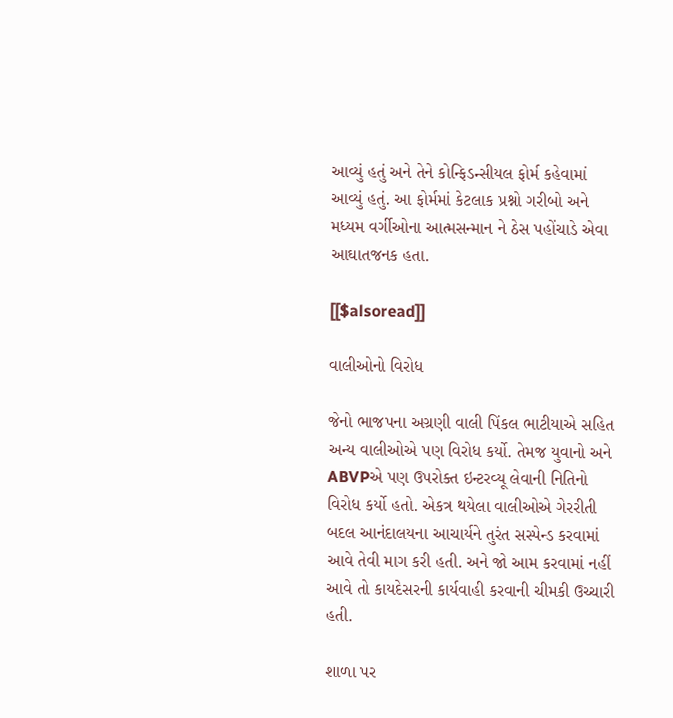આવ્યું હતું અને તેને કોન્ફિડન્સીયલ ફોર્મ કહેવામાં આવ્યું હતું. આ ફોર્મમાં કેટલાક પ્રશ્નો ગરીબો અને મધ્યમ વર્ગીઓના આત્મસન્માન ને ઠેસ પહોંચાડે એવા આઘાતજનક હતા.

[[$alsoread]]

વાલીઓનો વિરોધ

જેનો ભાજપના અગ્રણી વાલી પિંકલ ભાટીયાએ સહિત અન્ય વાલીઓએ પણ વિરોધ કર્યો. તેમજ યુવાનો અને ABVPએ પણ ઉપરોક્ત ઇન્ટરવ્યૂ લેવાની નિતિનો વિરોધ કર્યો હતો. એકત્ર થયેલા વાલીઓએ ગેરરીતી બદલ આનંદાલયના આચાર્યને તુરંત સસ્પેન્ડ કરવામાં આવે તેવી માગ કરી હતી. અને જો આમ કરવામાં નહીં આવે તો કાયદેસરની કાર્યવાહી કરવાની ચીમકી ઉચ્ચારી હતી.

શાળા પર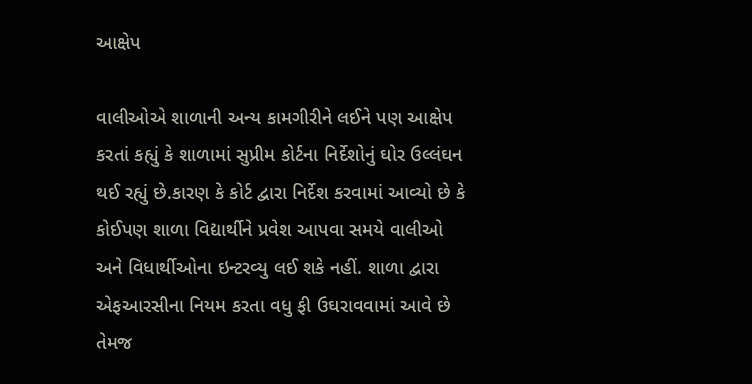આક્ષેપ

વાલીઓએ શાળાની અન્ય કામગીરીને લઈને પણ આક્ષેપ કરતાં કહ્યું કે શાળામાં સુપ્રીમ કોર્ટના નિર્દેશોનું ઘોર ઉલ્લંઘન થઈ રહ્યું છે.કારણ કે કોર્ટ દ્વારા નિર્દેશ કરવામાં આવ્યો છે કે કોઈપણ શાળા વિદ્યાર્થીને પ્રવેશ આપવા સમયે વાલીઓ અને વિધાર્થીઓના ઇન્ટરવ્યુ લઈ શકે નહીં. શાળા દ્વારા એફઆરસીના નિયમ કરતા વધુ ફી ઉઘરાવવામાં આવે છે તેમજ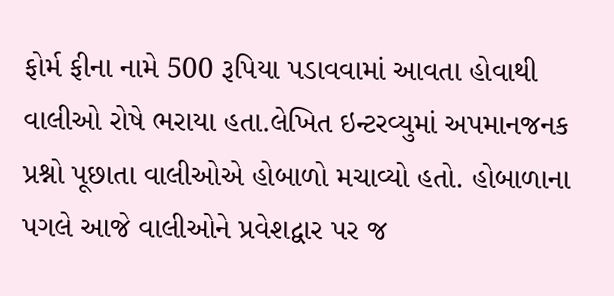ફોર્મ ફીના નામે 500 રૂપિયા પડાવવામાં આવતા હોવાથી વાલીઓ રોષે ભરાયા હતા.લેખિત ઇન્ટરવ્યુમાં અપમાનજનક પ્રશ્નો પૂછાતા વાલીઓએ હોબાળો મચાવ્યો હતો. હોબાળાના પગલે આજે વાલીઓને પ્રવેશદ્વાર પર જ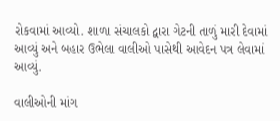રોકવામાં આવ્યો. શાળા સંચાલકો દ્વારા ગેટની તાળું મારી દેવામાં આવ્યું અને બહાર ઉભેલા વાલીઓ પાસેથી આવેદન પત્ર લેવામાં આવ્યું.

વાલીઓની માંગ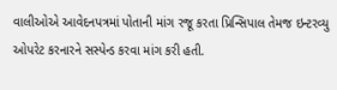વાલીઓએ આવેદનપત્રમાં પોતાની માંગ રજૂ કરતા પ્રિન્સિપાલ તેમજ ઇન્ટરવ્યુ ઓપરેટ કરનારને સસ્પેન્ડ કરવા માંગ કરી હતી.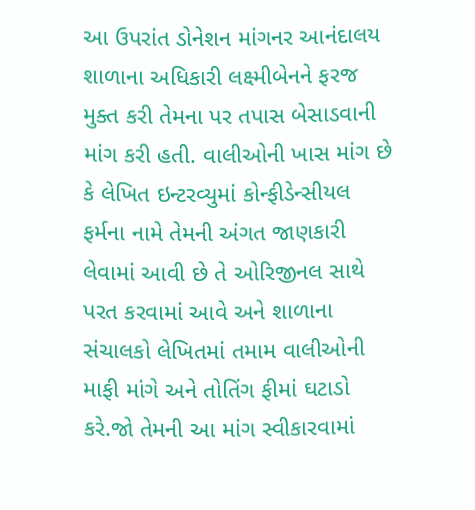આ ઉપરાંત ડોનેશન માંગનર આનંદાલય શાળાના અધિકારી લક્ષ્મીબેનને ફરજ મુક્ત કરી તેમના પર તપાસ બેસાડવાની માંગ કરી હતી. વાલીઓની ખાસ માંગ છે કે લેખિત ઇન્ટરવ્યુમાં કોન્ફીડેન્સીયલ ફર્મના નામે તેમની અંગત જાણકારી લેવામાં આવી છે તે ઓરિજીનલ સાથે પરત કરવામાં આવે અને શાળાના સંચાલકો લેખિતમાં તમામ વાલીઓની માફી માંગે અને તોતિંગ ફીમાં ઘટાડો કરે.જો તેમની આ માંગ સ્વીકારવામાં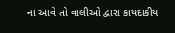ના આવે તો વાલીઓ દ્વારા કાયદાકીય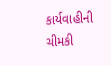કાર્યવાહીની ચીમકી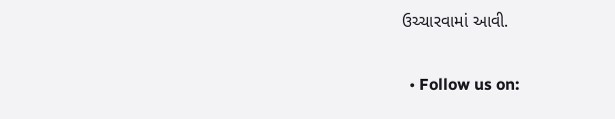ઉચ્ચારવામાં આવી.


  • Follow us on: